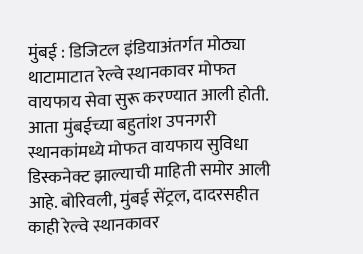मुंबई : डिजिटल इंडियाअंतर्गत मोठ्या थाटामाटात रेल्वे स्थानकावर मोफत वायफाय सेवा सुरू करण्यात आली होती. आता मुंबईच्या बहुतांश उपनगरी स्थानकांमध्ये मोफत वायफाय सुविधा डिस्कनेक्ट झाल्याची माहिती समोर आली आहे. बोरिवली, मुंबई सेंट्रल, दादरसहीत काही रेल्वे स्थानकावर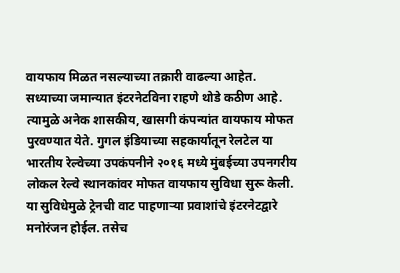वायफाय मिळत नसल्याच्या तक्रारी वाढल्या आहेत.
सध्याच्या जमान्यात इंटरनेटविना राहणे थोडे कठीण आहे. त्यामुळे अनेक शासकीय, खासगी कंपन्यांत वायफाय मोफत पुरवण्यात येते. गुगल इंडियाच्या सहकार्यातून रेलटेल या भारतीय रेल्वेच्या उपकंपनीने २०१६ मध्ये मुंबईच्या उपनगरीय लोकल रेल्वे स्थानकांवर मोफत वायफाय सुविधा सुरू केली. या सुविधेमुळे ट्रेनची वाट पाहणाऱ्या प्रवाशांचे इंटरनेटद्वारे मनोरंजन होईल. तसेच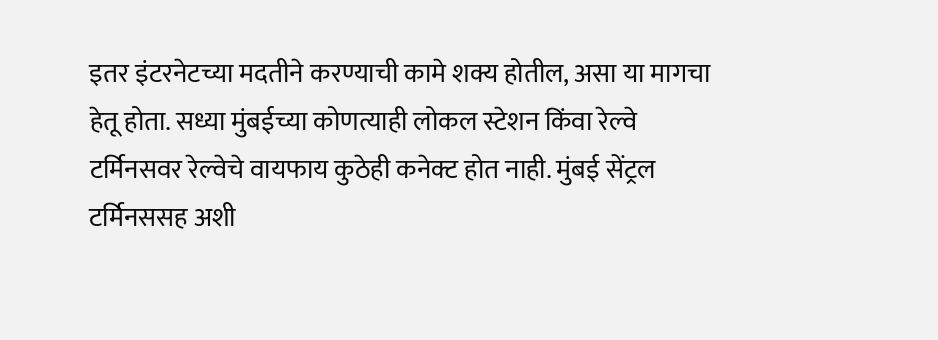इतर इंटरनेटच्या मदतीने करण्याची कामे शक्य होतील, असा या मागचा हेतू होता. सध्या मुंबईच्या कोणत्याही लोकल स्टेशन किंवा रेल्वे टर्मिनसवर रेल्वेचे वायफाय कुठेही कनेक्ट होत नाही. मुंबई सेंट्रल टर्मिनससह अशी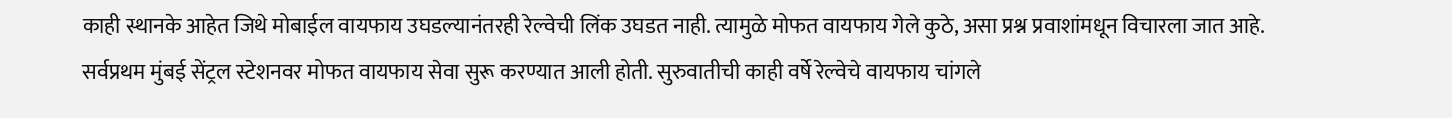काही स्थानके आहेत जिथे मोबाईल वायफाय उघडल्यानंतरही रेल्वेची लिंक उघडत नाही. त्यामुळे मोफत वायफाय गेले कुठे, असा प्रश्न प्रवाशांमधून विचारला जात आहे.
सर्वप्रथम मुंबई सेंट्रल स्टेशनवर मोफत वायफाय सेवा सुरू करण्यात आली होती. सुरुवातीची काही वर्षे रेल्वेचे वायफाय चांगले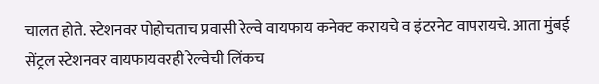चालत होते. स्टेशनवर पोहोचताच प्रवासी रेल्वे वायफाय कनेक्ट करायचे व इंटरनेट वापरायचे. आता मुंबई सेंट्रल स्टेशनवर वायफायवरही रेल्वेची लिंकच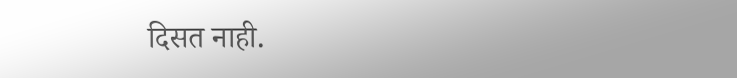दिसत नाही.